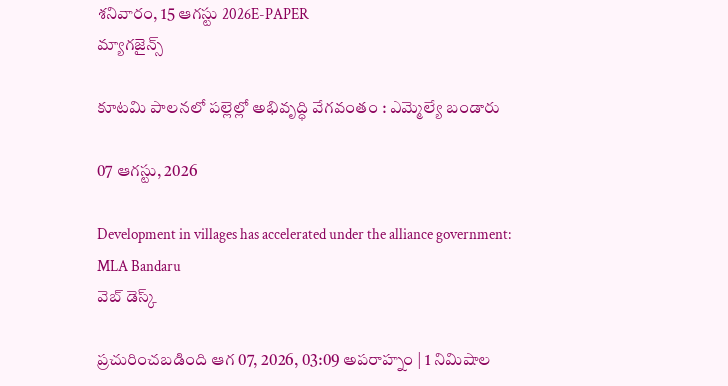శనివారం, 15 ఆగస్టు 2026E-PAPER
మ్యాగజైన్స్

కూటమి పాలనలో పల్లెల్లో అభివృద్ధి వేగవంతం : ఎమ్మెల్యే బండారు

07 ఆగస్టు, 2026

Development in villages has accelerated under the alliance government: MLA Bandaru
వెబ్ డెస్క్

ప్రచురించబడింది ఆగ 07, 2026, 03:09 అపరాహ్నం | 1 నిమిషాల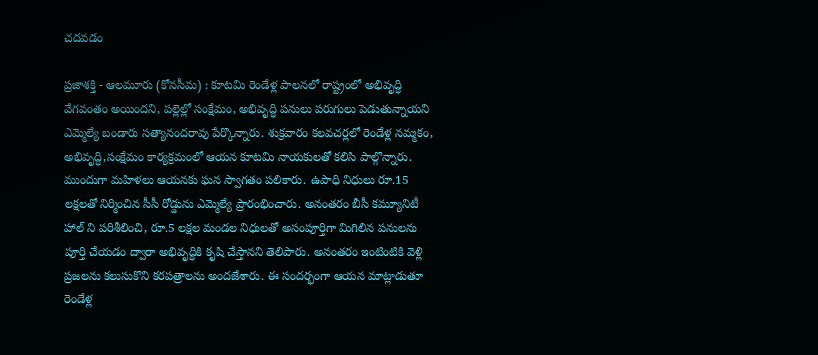చదవడం

ప్రజాశక్తి - ఆలమూరు (కోనసీమ) : కూటమి రెండేళ్ల పాలనలో రాష్ట్రంలో అభివృద్ధి వేగవంతం అయిందని, పల్లెల్లో సంక్షేమం, అభివృద్ధి పనులు పరుగులు పెడుతున్నాయని ఎమ్మెల్యే బండారు సత్యానందరావు పేర్కొన్నారు. శుక్రవారం కలవచర్లలో రెండేళ్ల నమ్మకం, అభివృద్ధి,సంక్షేమం కార్యక్రమంలో ఆయన కూటమి నాయకులతో కలిసి పాల్గొన్నారు. ముందుగా మహిళలు ఆయనకు ఘన స్వాగతం పలికారు. ఉపాధి నిధులు రూ.15 లక్షలతో నిర్మించిన సీసీ రోడ్డును ఎమ్మెల్యే ప్రారంభించారు. అనంతరం బీసీ కమ్యూనిటీ హాల్ ని పరిశీలించి, రూ.5 లక్షల మండల నిధులతో అసంపూర్తిగా మిగిలిన పనులను పూర్తి చేయడం ద్వారా అభివృద్ధికి కృషి చేస్తానని తెలిపారు. అనంతరం ఇంటింటికి వెళ్లి ప్రజలను కలుసుకొని కరపత్రాలను అందజేశారు. ఈ సందర్భంగా ఆయన మాట్లాడుతూ రెండేళ్ల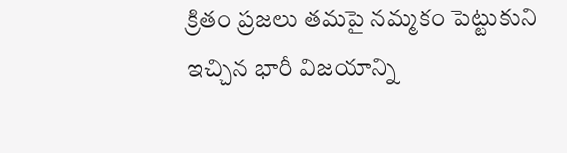క్రితం ప్రజలు తమపై నమ్మకం పెట్టుకుని ఇచ్చిన భారీ విజయాన్ని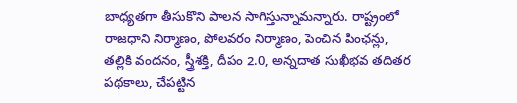బాధ్యతగా తీసుకొని పాలన సాగిస్తున్నామన్నారు. రాష్ట్రంలో రాజధాని నిర్మాణం, పోలవరం నిర్మాణం, పెంచిన పింఛన్లు, తల్లికి వందనం, స్త్రీశక్తి, దీపం 2.0, అన్నదాత సుఖీభవ తదితర పథకాలు, చేపట్టిన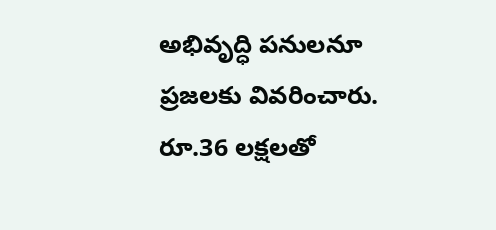అభివృద్ధి పనులనూ ప్రజలకు వివరించారు. రూ.36 లక్షలతో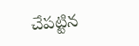చేపట్టిన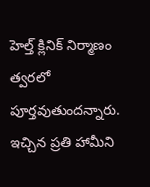హెల్త్ క్లినిక్ నిర్మాణం త్వరలో పూర్తవుతుందన్నారు. ఇచ్చిన ప్రతి హామీని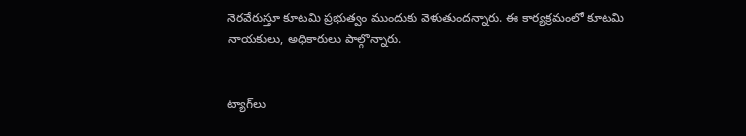నెరవేరుస్తూ కూటమి ప్రభుత్వం ముందుకు వెళుతుందన్నారు. ఈ కార్యక్రమంలో కూటమి నాయకులు, అధికారులు పాల్గొన్నారు.


ట్యాగ్‌లు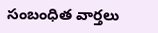సంబంధిత వార్తలు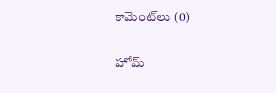కామెంట్‌లు (0)

హోమ్